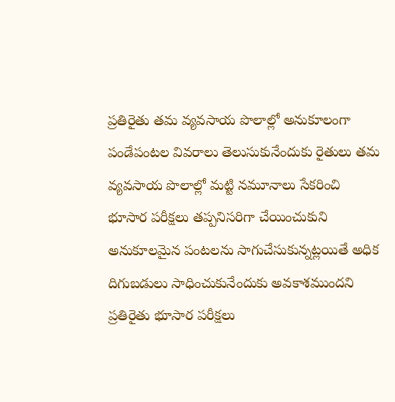ప్రతిరైతు తమ వ్యవసాయ పొలాల్లో అనుకూలంగా పండేపంటల వివరాలు తెలుసుకునేందుకు రైతులు తమ వ్యవసాయ పొలాల్లో మట్టి నమూనాలు సేకరించి భూసార పరీక్షలు తప్పనిసరిగా చేయించుకుని అనుకూలమైన పంటలను సాగుచేసుకున్నట్లయితే అధిక దిగుబడులు సాధించుకునేందుకు అవకాశముందని ప్రతిరైతు భూసార పరీక్షలు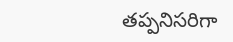తప్పనిసరిగా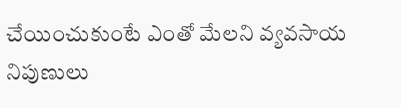చేయించుకుంటే ఎంతో మేలని వ్యవసాయ నిపుణులు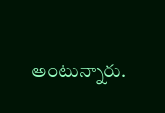అంటున్నారు.